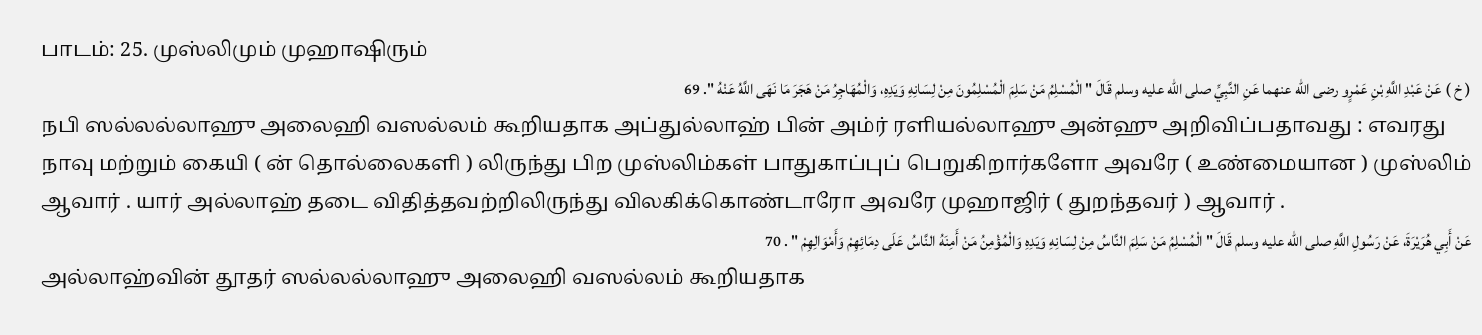பாடம்: 25. முஸ்லிமும் முஹாஷிரும்
( خ ) عَنْ عَبْدِ اللَّهِ بْنِ عَمْرٍو رضى الله عنهما عَنِ النَّبِيِّ صلى الله عليه وسلم قَالَ " الْمُسْلِمُ مَنْ سَلِمَ الْمُسْلِمُونَ مِنْ لِسَانِهِ وَيَدِهِ، وَالْمُهَاجِرُ مَنْ هَجَرَ مَا نَهَى اللَّهُ عَنْهُ ". 69
நபி ஸல்லல்லாஹு அலைஹி வஸல்லம் கூறியதாக அப்துல்லாஹ் பின் அம்ர் ரளியல்லாஹு அன்ஹு அறிவிப்பதாவது : எவரது நாவு மற்றும் கையி ( ன் தொல்லைகளி ) லிருந்து பிற முஸ்லிம்கள் பாதுகாப்புப் பெறுகிறார்களோ அவரே ( உண்மையான ) முஸ்லிம் ஆவார் . யார் அல்லாஹ் தடை விதித்தவற்றிலிருந்து விலகிக்கொண்டாரோ அவரே முஹாஜிர் ( துறந்தவர் ) ஆவார் .
عَنْ أَبِي هُرَيْرَةَ، عَنْ رَسُولِ اللَّهِ صلى الله عليه وسلم قَالَ " الْمُسْلِمُ مَنْ سَلِمَ النَّاسُ مِنْ لِسَانِهِ وَيَدِهِ وَالْمُؤْمِنُ مَنْ أَمِنَهُ النَّاسُ عَلَى دِمَائِهِمْ وَأَمْوَالِهِمْ " . 70
அல்லாஹ்வின் தூதர் ஸல்லல்லாஹு அலைஹி வஸல்லம் கூறியதாக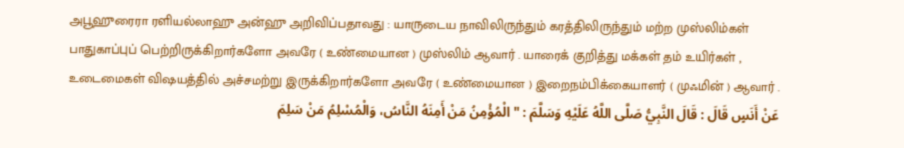அபூஹுரைரா ரளியல்லாஹு அன்ஹு அறிவிப்பதாவது : யாருடைய நாவிலிருந்தும் கரத்திலிருந்தும் மற்ற முஸ்லிம்கள் பாதுகாப்புப் பெற்றிருக்கிறார்களோ அவரே ( உண்மையான ) முஸ்லிம் ஆவார் . யாரைக் குறித்து மக்கள் தம் உயிர்கள் , உடைமைகள் விஷயத்தில் அச்சமற்று இருக்கிறார்களோ அவரே ( உண்மையான ) இறைநம்பிக்கையாளர் ( முஃமின் ) ஆவார் .
عَنْ أَنَسٍ قَالَ : قَالَ النَّبِيُّ صَلَّى اللَّهُ عَلَيْهِ وَسَلَّمَ : " الْمُؤْمِنُ مَنْ أَمِنَهُ النَّاسُ، وَالْمُسْلِمُ مَنْ سَلِمَ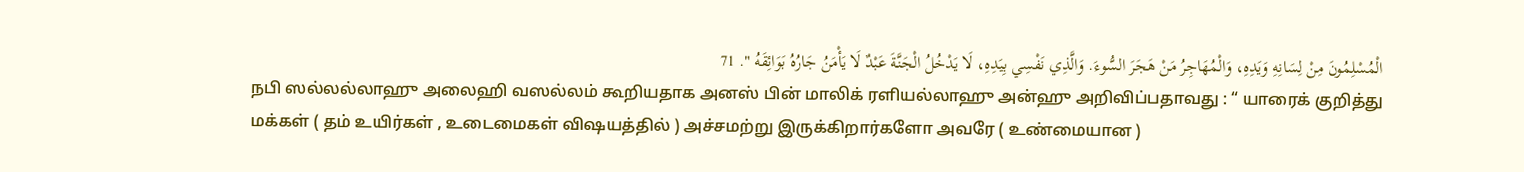الْمُسْلِمُونَ مِنْ لِسَانِهِ وَيَدِهِ، وَالْمُهَاجِرُ مَنْ هَجَرَ السُّوءَ. وَالَّذِي نَفْسِي بِيَدِهِ، لَا يَدْخُلُ الْجَنَّةَ عَبْدٌ لَا يَأْمَنُ جَارُهُ بَوَائِقَهُ ". 71
நபி ஸல்லல்லாஹு அலைஹி வஸல்லம் கூறியதாக அனஸ் பின் மாலிக் ரளியல்லாஹு அன்ஹு அறிவிப்பதாவது : “ யாரைக் குறித்து மக்கள் ( தம் உயிர்கள் , உடைமைகள் விஷயத்தில் ) அச்சமற்று இருக்கிறார்களோ அவரே ( உண்மையான )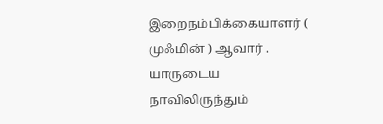இறைநம்பிக்கையாளர் ( முஃமின் ) ஆவார் . யாருடைய நாவிலிருந்தும்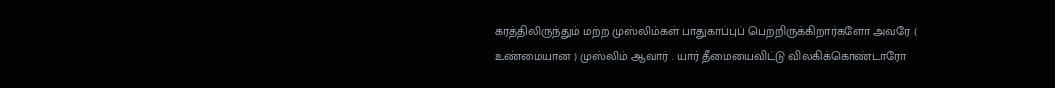கரத்திலிருந்தும் மற்ற முஸ்லிம்கள் பாதுகாப்புப் பெற்றிருக்கிறார்களோ அவரே ( உண்மையான ) முஸ்லிம் ஆவார் . யார் தீமையைவிட்டு விலகிக்கொண்டாரோ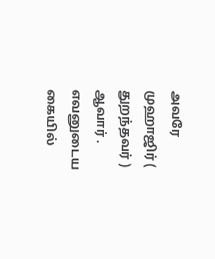அவரே முஹாஜிர் ( துறந்தவர் ) ஆவார் . எவனுடைய கையில்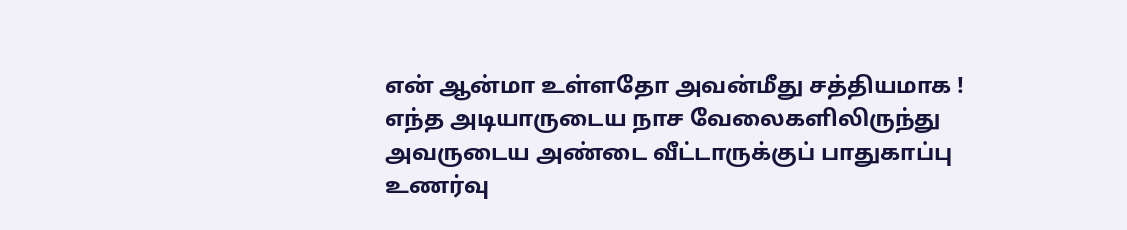என் ஆன்மா உள்ளதோ அவன்மீது சத்தியமாக ! எந்த அடியாருடைய நாச வேலைகளிலிருந்து அவருடைய அண்டை வீட்டாருக்குப் பாதுகாப்பு உணர்வு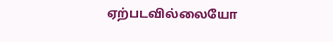ஏற்படவில்லையோ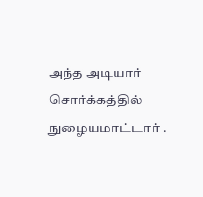அந்த அடியார் சொர்க்கத்தில் நுழையமாட்டார் .